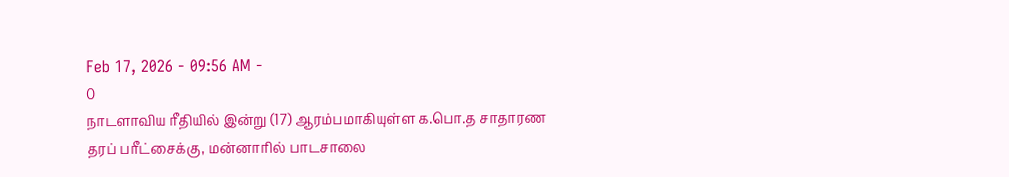Feb 17, 2026 - 09:56 AM -
0
நாடளாவிய ரீதியில் இன்று (17) ஆரம்பமாகியுள்ள க.பொ.த சாதாரண தரப் பரீட்சைக்கு, மன்னாரில் பாடசாலை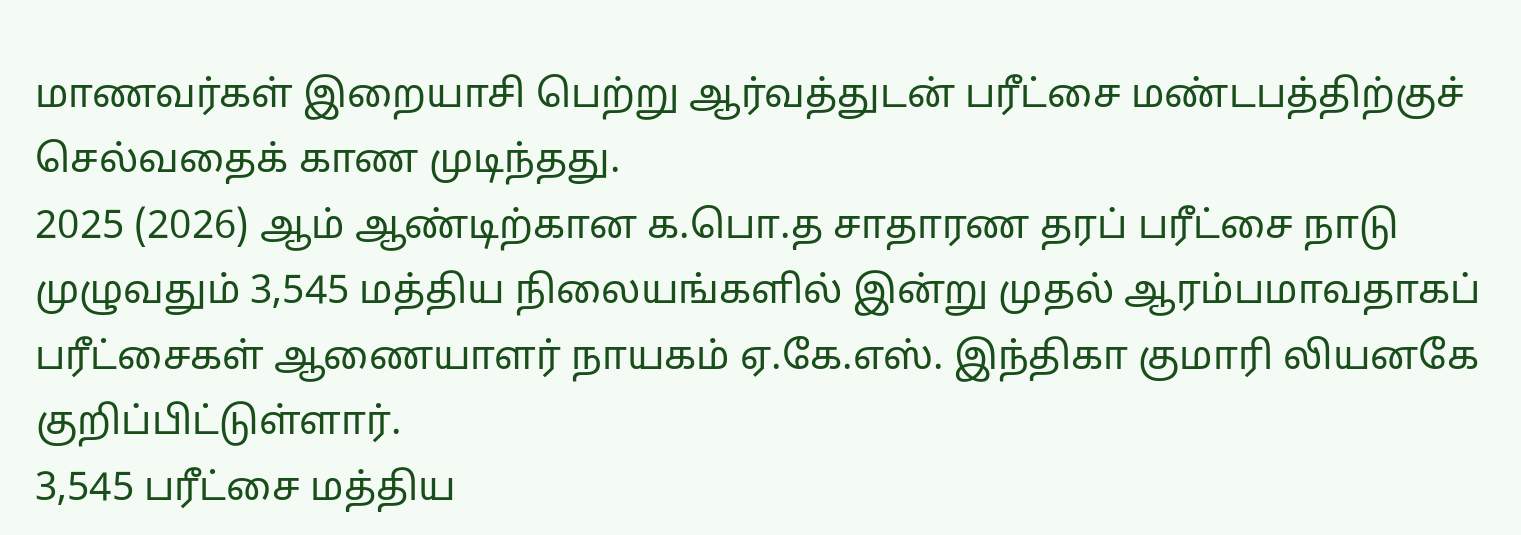மாணவர்கள் இறையாசி பெற்று ஆர்வத்துடன் பரீட்சை மண்டபத்திற்குச் செல்வதைக் காண முடிந்தது.
2025 (2026) ஆம் ஆண்டிற்கான க.பொ.த சாதாரண தரப் பரீட்சை நாடு முழுவதும் 3,545 மத்திய நிலையங்களில் இன்று முதல் ஆரம்பமாவதாகப் பரீட்சைகள் ஆணையாளர் நாயகம் ஏ.கே.எஸ். இந்திகா குமாரி லியனகே குறிப்பிட்டுள்ளார்.
3,545 பரீட்சை மத்திய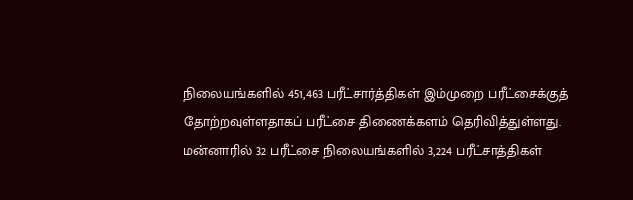நிலையங்களில் 451,463 பரீட்சார்த்திகள் இம்முறை பரீட்சைக்குத் தோற்றவுள்ளதாகப் பரீட்சை திணைக்களம் தெரிவித்துள்ளது.
மன்னாரில் 32 பரீட்சை நிலையங்களில் 3,224 பரீட்சாத்திகள்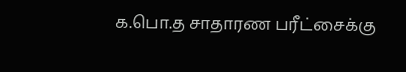க.பொ.த சாதாரண பரீட்சைக்கு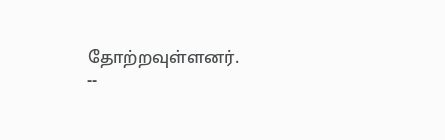தோற்றவுள்ளனர்.
--